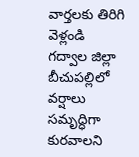వార్తలకు తిరిగి వెళ్లండి
గద్వాల జిల్లా బీచుపల్లిలో వర్షాలు సమృద్ధిగా కురవాలని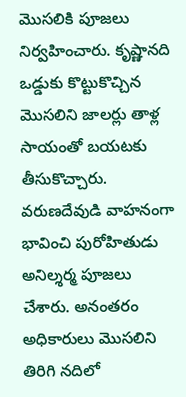మొసలికి పూజలు నిర్వహించారు. కృష్ణానది ఒడ్డుకు కొట్టుకొచ్చిన మొసలిని జాలర్లు తాళ్ల సాయంతో బయటకు తీసుకొచ్చారు.
వరుణదేవుడి వాహనంగా భావించి పురోహితుడు అనిల్శర్మ పూజలు చేశారు. అనంతరం అధికారులు మొసలిని తిరిగి నదిలో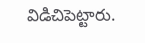విడిచిపెట్టారు.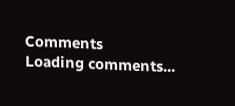Comments
Loading comments...